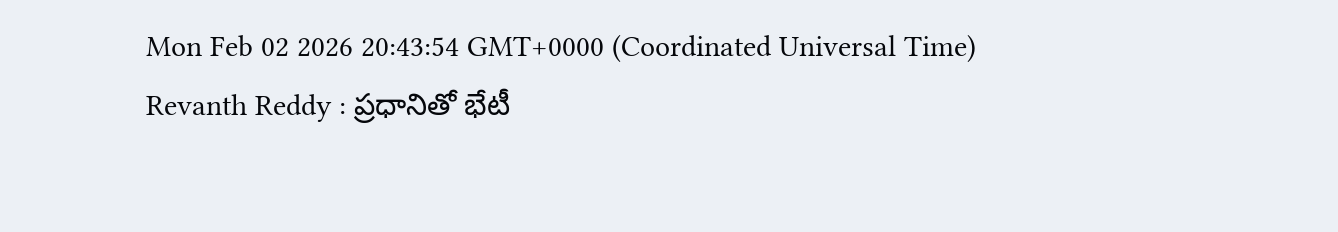Mon Feb 02 2026 20:43:54 GMT+0000 (Coordinated Universal Time)
Revanth Reddy : ప్రధానితో భేటీ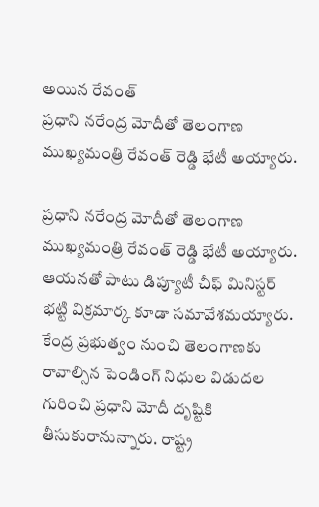అయిన రేవంత్
ప్రధాని నరేంద్ర మోదీతో తెలంగాణ ముఖ్యమంత్రి రేవంత్ రెడ్డి భేటీ అయ్యారు.

ప్రధాని నరేంద్ర మోదీతో తెలంగాణ ముఖ్యమంత్రి రేవంత్ రెడ్డి భేటీ అయ్యారు. ఆయనతో పాటు డిప్యూటీ చీఫ్ మినిస్టర్ భట్టి విక్రమార్క కూడా సమావేశమయ్యారు. కేంద్ర ప్రభుత్వం నుంచి తెలంగాణకు రావాల్సిన పెండింగ్ నిధుల విడుదల గురించి ప్రధాని మోదీ దృష్టికి తీసుకురానున్నారు. రాష్ట్ర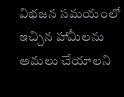విభజన సమయంలో ఇచ్చిన హామీలను అమలు చేయాలని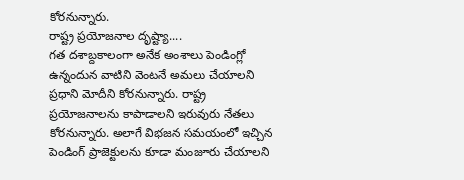కోరనున్నారు.
రాష్ట్ర ప్రయోజనాల దృష్ట్యా....
గత దశాబ్దకాలంగా అనేక అంశాలు పెండింగ్లో ఉన్నందున వాటిని వెంటనే అమలు చేయాలని ప్రధాని మోదీని కోరనున్నారు. రాష్ట్ర ప్రయోజనాలను కాపాడాలని ఇరువురు నేతలు కోరనున్నారు. అలాగే విభజన సమయంలో ఇచ్చిన పెండింగ్ ప్రాజెక్టులను కూడా మంజూరు చేయాలని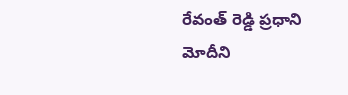రేవంత్ రెడ్డి ప్రధాని మోదీని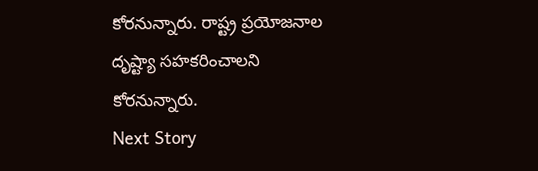కోరనున్నారు. రాష్ట్ర ప్రయోజనాల దృష్ట్యా సహకరించాలని కోరనున్నారు.
Next Story